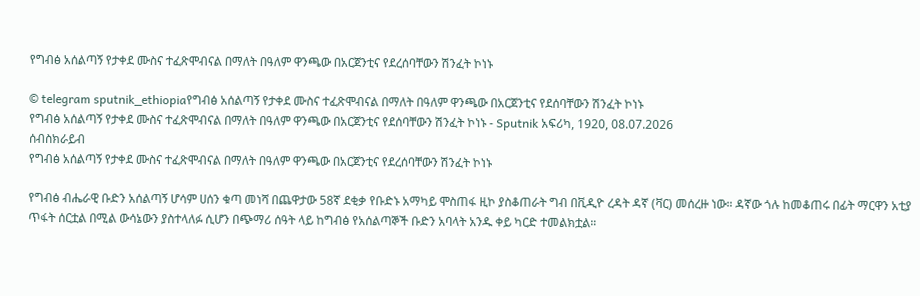የግብፅ አሰልጣኝ የታቀደ ሙስና ተፈጽሞብናል በማለት በዓለም ዋንጫው በአርጀንቲና የደረሰባቸውን ሽንፈት ኮነኑ

© telegram sputnik_ethiopiaየግብፅ አሰልጣኝ የታቀደ ሙስና ተፈጽሞብናል በማለት በዓለም ዋንጫው በአርጀንቲና የደሰባቸውን ሽንፈት ኮነኑ
የግብፅ አሰልጣኝ የታቀደ ሙስና ተፈጽሞብናል በማለት በዓለም ዋንጫው በአርጀንቲና የደሰባቸውን ሽንፈት ኮነኑ - Sputnik አፍሪካ, 1920, 08.07.2026
ሰብስክራይብ
የግብፅ አሰልጣኝ የታቀደ ሙስና ተፈጽሞብናል በማለት በዓለም ዋንጫው በአርጀንቲና የደረሰባቸውን ሽንፈት ኮነኑ

የግብፅ ብሔራዊ ቡድን አሰልጣኝ ሆሳም ሀሰን ቁጣ መነሻ በጨዋታው 58ኛ ደቂቃ የቡድኑ አማካይ ሞስጠፋ ዚኮ ያስቆጠራት ግብ በቪዲዮ ረዳት ዳኛ (ቫር) መሰረዙ ነው። ዳኛው ጎሉ ከመቆጠሩ በፊት ማርዋን አቲያ ጥፋት ሰርቷል በሚል ውሳኔውን ያስተላለፉ ሲሆን በጭማሪ ሰዓት ላይ ከግብፅ የአሰልጣኞች ቡድን አባላት አንዱ ቀይ ካርድ ተመልክቷል።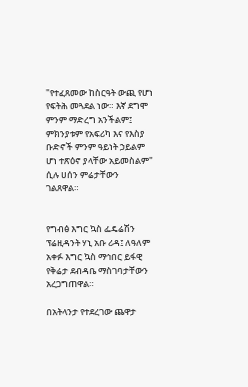"የተፈጸመው ከስርዓት ውጪ የሆነ የፍትሕ መጓደል ነው። እኛ ደግሞ ምንም ማድረግ አንችልም፤ ምክንያቱም የአፍሪካ እና የእስያ ቡድኖች ምንም ዓይነት ኃይልም ሆነ ተጽዕኖ ያላቸው አይመስልም" ሲሉ ሀሰን ምሬታቸውን ገልጸዋል።


የግብፅ እግር ኳስ ፌዴሬሽን ፕሬዚዳንት ሃኒ አቡ ሪዳ፤ ለዓለም አቀፉ እግር ኳስ ማኅበር ይፋዊ የቅሬታ ደብዳቤ ማስገባታቸውን አረጋግጠዋል።

በአትላንታ የተደረገው ጨዋታ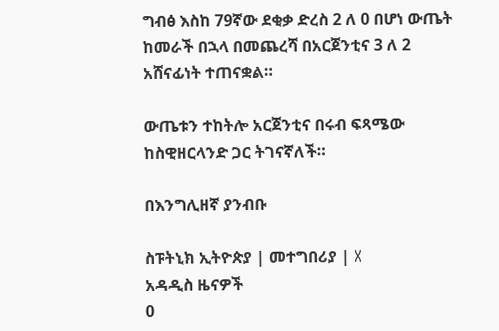ግብፅ እስከ 79ኛው ደቂቃ ድረስ 2 ለ 0 በሆነ ውጤት ከመራች በኋላ በመጨረሻ በአርጀንቲና 3 ለ 2 አሸናፊነት ተጠናቋል።

ውጤቱን ተከትሎ አርጀንቲና በሩብ ፍጻሜው ከስዊዘርላንድ ጋር ትገናኛለች።

በእንግሊዘኛ ያንብቡ

ስፑትኒክ ኢትዮጵያ | መተግበሪያ | X
አዳዲስ ዜናዎች
0